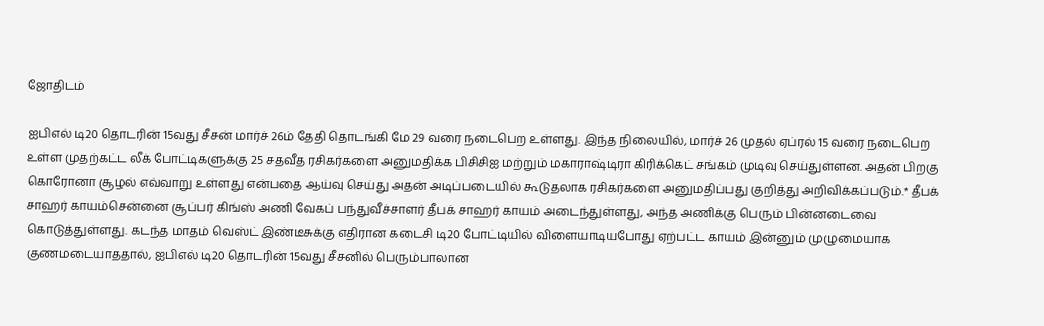ஜோதிடம்

ஐபிஎல் டி20 தொடரின் 15வது சீசன் மார்ச் 26ம் தேதி தொடங்கி மே 29 வரை நடைபெற உள்ளது. இந்த நிலையில், மார்ச் 26 முதல் ஏப்ரல் 15 வரை நடைபெற உள்ள முதற்கட்ட லீக் போட்டிகளுக்கு 25 சதவீத ரசிகர்களை அனுமதிக்க பிசிசிஐ மற்றும் மகாராஷ்டிரா கிரிக்கெட் சங்கம் முடிவு செய்துள்ளன. அதன் பிறகு கொரோனா சூழல் எவ்வாறு உள்ளது என்பதை ஆய்வு செய்து அதன் அடிப்படையில் கூடுதலாக ரசிகர்களை அனுமதிப்பது குறித்து அறிவிக்கப்படும்.* தீபக் சாஹர் காயம்சென்னை சூப்பர் கிங்ஸ் அணி வேகப் பந்துவீச்சாளர் தீபக் சாஹர் காயம் அடைந்துள்ளது, அந்த அணிக்கு பெரும் பின்னடைவை கொடுத்துள்ளது. கடந்த மாதம் வெஸ்ட் இண்டீசுக்கு எதிரான கடைசி டி20 போட்டியில் விளையாடியபோது ஏற்பட்ட காயம் இன்னும் முழுமையாக குணமடையாததால், ஐபிஎல் டி20 தொடரின் 15வது சீசனில் பெரும்பாலான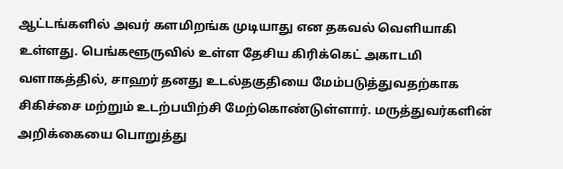ஆட்டங்களில் அவர் களமிறங்க முடியாது என தகவல் வெளியாகி உள்ளது. பெங்களூருவில் உள்ள தேசிய கிரிக்கெட் அகாடமி வளாகத்தில், சாஹர் தனது உடல்தகுதியை மேம்படுத்துவதற்காக சிகிச்சை மற்றும் உடற்பயிற்சி மேற்கொண்டுள்ளார். மருத்துவர்களின் அறிக்கையை பொறுத்து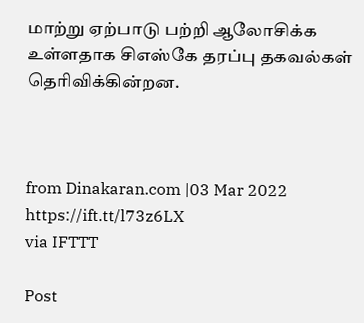மாற்று ஏற்பாடு பற்றி ஆலோசிக்க உள்ளதாக சிஎஸ்கே தரப்பு தகவல்கள் தெரிவிக்கின்றன.



from Dinakaran.com |03 Mar 2022 https://ift.tt/l73z6LX
via IFTTT

Post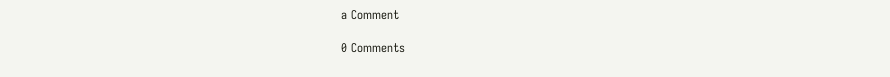a Comment

0 Comments